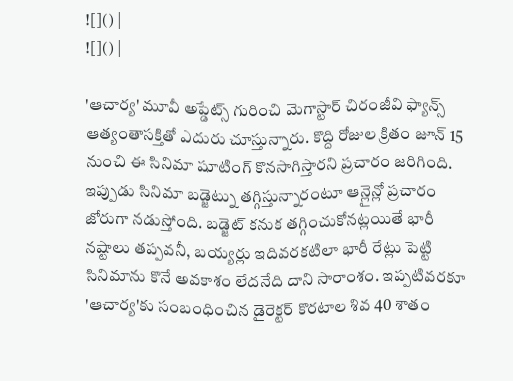![]() |
![]() |

'ఆచార్య' మూవీ అప్డేట్స్ గురించి మెగాస్టార్ చిరంజీవి ఫ్యాన్స్ ఆత్యంతాసక్తితో ఎదురు చూస్తున్నారు. కొద్ది రోజుల క్రితం జూన్ 15 నుంచి ఈ సినిమా షూటింగ్ కొనసాగిస్తారని ప్రచారం జరిగింది. ఇప్పుడు సినిమా బడ్జెట్ను తగ్గిస్తున్నారంటూ ఆన్లైన్లో ప్రచారం జోరుగా నడుస్తోంది. బడ్జెట్ కనుక తగ్గించుకోనట్లయితే భారీ నష్టాలు తప్పవనీ, బయ్యర్లు ఇదివరకటిలా భారీ రేట్లు పెట్టి సినిమాను కొనే అవకాశం లేదనేది దాని సారాంశం. ఇప్పటివరకూ 'ఆచార్య'కు సంబంధించిన డైరెక్టర్ కొరటాల శివ 40 శాతం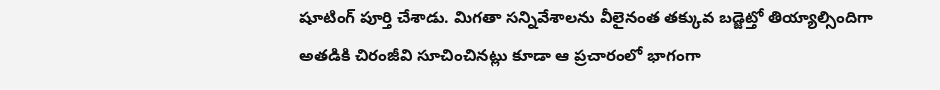షూటింగ్ పూర్తి చేశాడు. మిగతా సన్నివేశాలను వీలైనంత తక్కువ బడ్జెట్తో తియ్యాల్సిందిగా అతడికి చిరంజీవి సూచించినట్లు కూడా ఆ ప్రచారంలో భాగంగా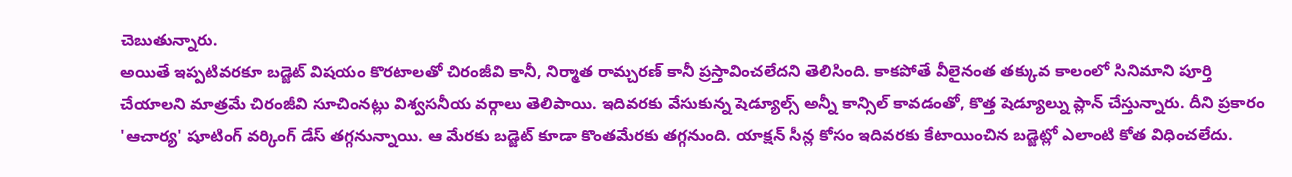చెబుతున్నారు.
అయితే ఇప్పటివరకూ బడ్జెట్ విషయం కొరటాలతో చిరంజీవి కానీ, నిర్మాత రామ్చరణ్ కానీ ప్రస్తావించలేదని తెలిసింది. కాకపోతే వీలైనంత తక్కువ కాలంలో సినిమాని పూర్తి చేయాలని మాత్రమే చిరంజీవి సూచింనట్లు విశ్వసనీయ వర్గాలు తెలిపాయి. ఇదివరకు వేసుకున్న షెడ్యూల్స్ అన్నీ కాన్సిల్ కావడంతో, కొత్త షెడ్యూల్ను ప్లాన్ చేస్తున్నారు. దీని ప్రకారం 'ఆచార్య' షూటింగ్ వర్కింగ్ డేస్ తగ్గనున్నాయి. ఆ మేరకు బడ్జెట్ కూడా కొంతమేరకు తగ్గనుంది. యాక్షన్ సీన్ల కోసం ఇదివరకు కేటాయించిన బడ్జెట్లో ఎలాంటి కోత విధించలేదు.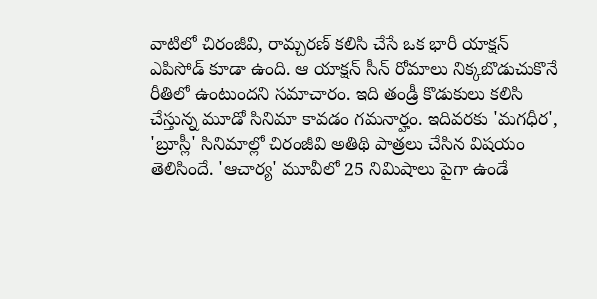వాటిలో చిరంజీవి, రామ్చరణ్ కలిసి చేసే ఒక భారీ యాక్షన్ ఎపిసోడ్ కూడా ఉంది. ఆ యాక్షన్ సీన్ రోమాలు నిక్కబొడుచుకొనే రీతిలో ఉంటుందని సమాచారం. ఇది తండ్రీ కొడుకులు కలిసి చేస్తున్న మూడో సినిమా కావడం గమనార్హం. ఇదివరకు 'మగధీర', 'బ్రూస్లీ' సినిమాల్లో చిరంజీవి అతిథి పాత్రలు చేసిన విషయం తెలిసిందే. 'ఆచార్య' మూవీలో 25 నిమిషాలు పైగా ఉండే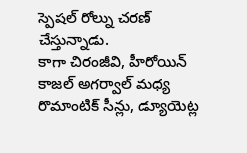స్పెషల్ రోల్ను చరణ్ చేస్తున్నాడు.
కాగా చిరంజీవి, హీరోయిన్ కాజల్ అగర్వాల్ మధ్య రొమాంటిక్ సీన్లు, డ్యూయెట్ల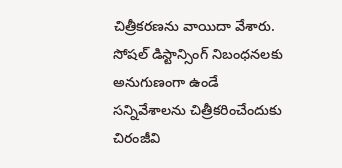చిత్రీకరణను వాయిదా వేశారు. సోషల్ డిస్టాన్సింగ్ నిబంధనలకు అనుగుణంగా ఉండే సన్నివేశాలను చిత్రీకరించేందుకు చిరంజీవి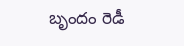బృందం రెడీ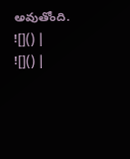అవుతోంది.
![]() |
![]() |